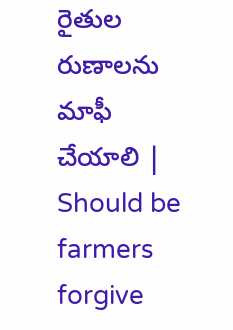రైతుల రుణాలను మాఫీ చేయాలి | Should be farmers forgive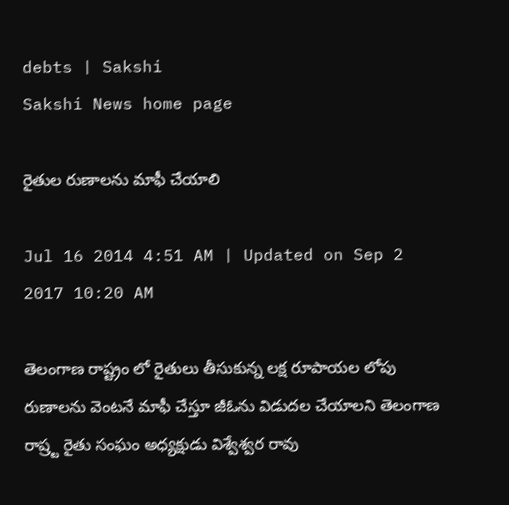debts | Sakshi
Sakshi News home page

రైతుల రుణాలను మాఫీ చేయాలి

Jul 16 2014 4:51 AM | Updated on Sep 2 2017 10:20 AM

తెలంగాణ రాష్ట్రం లో రైతులు తీసుకున్న లక్ష రూపాయల లోపు రుణాలను వెంటనే మాఫీ చేస్తూ జీఓను విడుదల చేయాలని తెలంగాణ రాష్ర్ట రైతు సంఘం అధ్యక్షుడు విశ్వేశ్వర రావు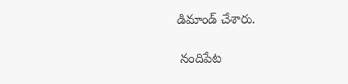డిమాండ్ చేశారు.

 నందిపేట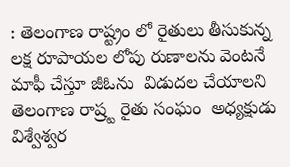: తెలంగాణ రాష్ట్రం లో రైతులు తీసుకున్న  లక్ష రూపాయల లోపు రుణాలను వెంటనే మాఫీ చేస్తూ జీఓను  విడుదల చేయాలని తెలంగాణ రాష్ర్ట రైతు సంఘం  అధ్యక్షుడు విశ్వేశ్వర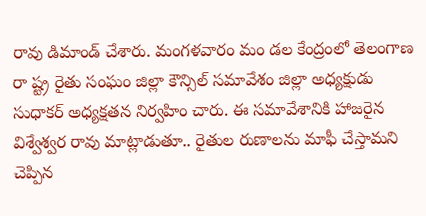రావు డిమాండ్ చేశారు. మంగళవారం మం డల కేంద్రంలో తెలంగాణ రా ష్ట్ర రైతు సంఘం జిల్లా కౌన్సిల్ సమావేశం జిల్లా అధ్యక్షుడు సుధాకర్ అధ్యక్షతన నిర్వహిం చారు. ఈ సమావేశానికి హాజరైన  విశ్వేశ్వర రావు మాట్లాడుతూ.. రైతుల రుణాలను మాఫీ చేస్తామని చెప్పిన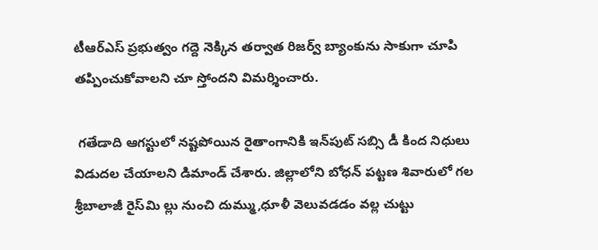టీఆర్‌ఎస్ ప్రభుత్వం గద్దె నెక్కిన తర్వాత రిజర్వ్ బ్యాంకును సాకుగా చూపి తప్పించుకోవాలని చూ స్తోందని విమర్శించారు.

 గతేడాది ఆగస్టులో నష్టపోయిన రైతాంగానికి ఇన్‌పుట్ సబ్సి డీ కింద నిధులు  విడుదల చేయాలని డిమాండ్ చేశారు. జిల్లాలోని బోధన్ పట్టణ శివారులో గల శ్రీబాలాజీ రైస్‌మి ల్లు నుంచి దుమ్ము,ధూళీ వెలువడడం వల్ల చుట్టు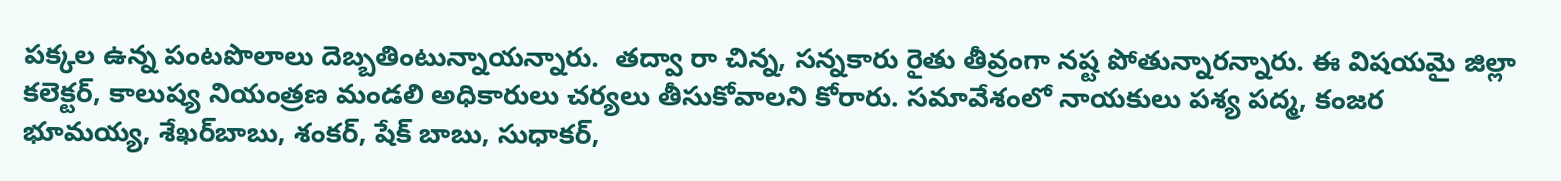పక్కల ఉన్న పంటపొలాలు దెబ్బతింటున్నాయన్నారు.  తద్వా రా చిన్న, సన్నకారు రైతు తీవ్రంగా నష్ట పోతున్నారన్నారు. ఈ విషయమై జిల్లా కలెక్టర్, కాలుష్య నియంత్రణ మండలి అధికారులు చర్యలు తీసుకోవాలని కోరారు. సమావేశంలో నాయకులు పశ్య పద్మ, కంజర భూమయ్య, శేఖర్‌బాబు, శంకర్, షేక్ బాబు, సుధాకర్,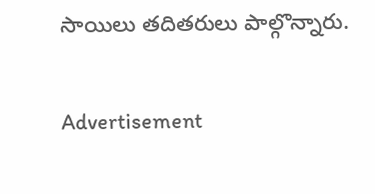సాయిలు తదితరులు పాల్గొన్నారు.


Advertisement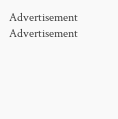Advertisement
Advertisement